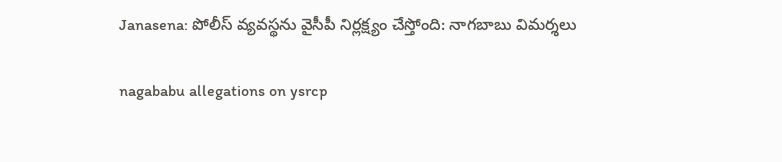Janasena: పోలీస్ వ్య‌వ‌స్థ‌ను వైసీపీ నిర్లక్ష్యం చేస్తోంది: నాగ‌బాబు విమ‌ర్శ‌లు

nagababu allegations on ysrcp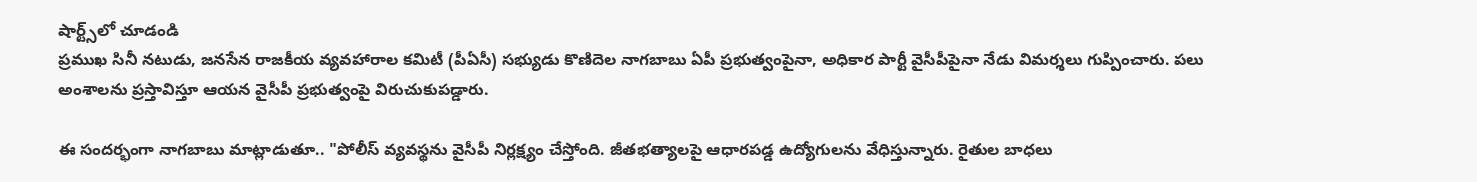షార్ట్స్‌లో చూడండి
ప్ర‌ముఖ సినీ న‌టుడు, జ‌న‌సేన రాజ‌కీయ వ్య‌వ‌హారాల క‌మిటీ (పీఏసీ) స‌భ్యుడు కొణిదెల నాగ‌బాబు ఏపీ ప్రభుత్వంపైనా, అధికార పార్టీ వైసీపీపైనా నేడు విమ‌ర్శ‌లు గుప్పించారు. ప‌లు అంశాల‌ను ప్ర‌స్తావిస్తూ ఆయ‌న వైసీపీ ప్ర‌భుత్వంపై విరుచుకుప‌డ్డారు.

ఈ సంద‌ర్భంగా నాగ‌బాబు మాట్లాడుతూ.. "పోలీస్ వ్య‌వ‌స్థ‌ను వైసీపీ నిర్లక్ష్యం చేస్తోంది. జీత‌భ‌త్యాల‌పై ఆధార‌ప‌డ్డ ఉద్యోగుల‌ను వేధిస్తున్నారు. రైతుల బాధ‌లు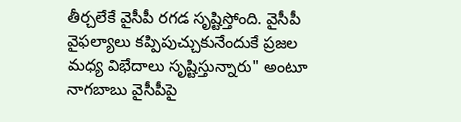తీర్చ‌లేకే వైసీపీ ర‌గ‌డ సృష్టిస్తోంది. వైసీపీ వైఫ‌ల్యాలు క‌ప్పిపుచ్చుకునేందుకే ప్ర‌జ‌ల మ‌ధ్య విభేదాలు సృష్టిస్తున్నారు" అంటూ నాగ‌బాబు వైసీపీపై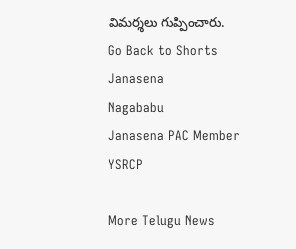విమ‌ర్శ‌లు గుప్పించారు.
Go Back to Shorts
Janasena
Nagababu
Janasena PAC Member
YSRCP

More Telugu News